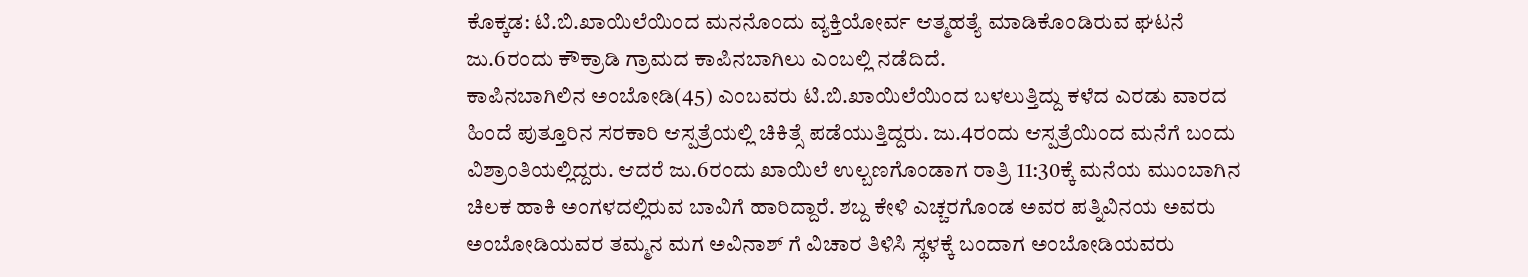ಕೊಕ್ಕಡ: ಟಿ.ಬಿ.ಖಾಯಿಲೆಯಿಂದ ಮನನೊಂದು ವ್ಯಕ್ತಿಯೋರ್ವ ಆತ್ಮಹತ್ಯೆ ಮಾಡಿಕೊಂಡಿರುವ ಘಟನೆ ಜು.6ರಂದು ಕೌಕ್ರಾಡಿ ಗ್ರಾಮದ ಕಾಪಿನಬಾಗಿಲು ಎಂಬಲ್ಲಿ ನಡೆದಿದೆ.
ಕಾಪಿನಬಾಗಿಲಿನ ಅಂಬೋಡಿ(45) ಎಂಬವರು ಟಿ.ಬಿ.ಖಾಯಿಲೆಯಿಂದ ಬಳಲುತ್ತಿದ್ದು ಕಳೆದ ಎರಡು ವಾರದ ಹಿಂದೆ ಪುತ್ತೂರಿನ ಸರಕಾರಿ ಆಸ್ಪತ್ರೆಯಲ್ಲಿ ಚಿಕಿತ್ಸೆ ಪಡೆಯುತ್ತಿದ್ದರು. ಜು.4ರಂದು ಆಸ್ಪತ್ರೆಯಿಂದ ಮನೆಗೆ ಬಂದು ವಿಶ್ರಾಂತಿಯಲ್ಲಿದ್ದರು. ಆದರೆ ಜು.6ರಂದು ಖಾಯಿಲೆ ಉಲ್ಬಣಗೊಂಡಾಗ ರಾತ್ರಿ 11:30ಕ್ಕೆ ಮನೆಯ ಮುಂಬಾಗಿನ ಚಿಲಕ ಹಾಕಿ ಅಂಗಳದಲ್ಲಿರುವ ಬಾವಿಗೆ ಹಾರಿದ್ದಾರೆ. ಶಬ್ದ ಕೇಳಿ ಎಚ್ಚರಗೊಂಡ ಅವರ ಪತ್ನಿವಿನಯ ಅವರು ಅಂಬೋಡಿಯವರ ತಮ್ಮನ ಮಗ ಅವಿನಾಶ್ ಗೆ ವಿಚಾರ ತಿಳಿಸಿ ಸ್ಥಳಕ್ಕೆ ಬಂದಾಗ ಅಂಬೋಡಿಯವರು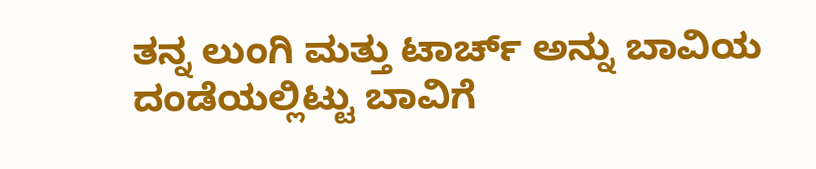ತನ್ನ ಲುಂಗಿ ಮತ್ತು ಟಾರ್ಚ್ ಅನ್ನು ಬಾವಿಯ ದಂಡೆಯಲ್ಲಿಟ್ಟು ಬಾವಿಗೆ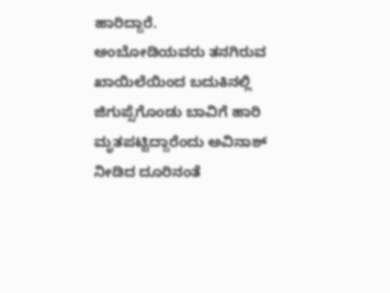ಹಾರಿದ್ದಾರೆ.
ಅಂಬೋಡಿಯವರು ತನಗಿರುವ ಖಾಯಿಲೆಯಿಂದ ಬದುಕಿನಲ್ಲಿ ಜಿಗುಪ್ಸೆಗೊಂಡು ಬಾವಿಗೆ ಹಾರಿ ಮೃತಪಟ್ಟಿದ್ದಾರೆಂದು ಅವಿನಾಶ್ ನೀಡಿದ ದೂರಿನಂತೆ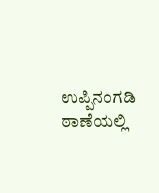ಉಪ್ಪಿನಂಗಡಿ ಠಾಣೆಯಲ್ಲಿ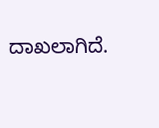ದಾಖಲಾಗಿದೆ.